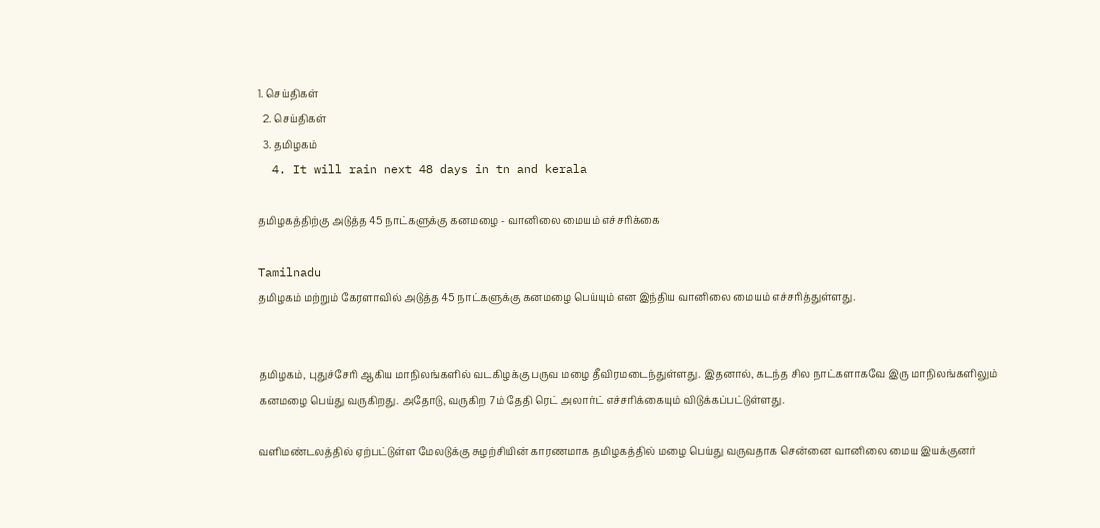1. செய்திகள்
  2. செய்திகள்
  3. த‌மிழக‌ம்
  4. It will rain next 48 days in tn and kerala

தமிழகத்திற்கு அடுத்த 45 நாட்களுக்கு கனமழை - வானிலை மையம் எச்சரிக்கை

Tamilnadu
தமிழகம் மற்றும் கேரளாவில் அடுத்த 45 நாட்களுக்கு கனமழை பெய்யும் என இந்திய வானிலை மையம் எச்சரித்துள்ளது.


தமிழகம், புதுச்சேரி ஆகிய மாநிலங்களில் வடகிழக்கு பருவ மழை தீவிரமடைந்துள்ளது. இதனால், கடந்த சில நாட்களாகவே இரு மாநிலங்களிலும் கனமழை பெய்து வருகிறது. அதோடு, வருகிற 7ம் தேதி ரெட் அலார்ட் எச்சரிக்கையும் விடுக்கப்பட்டுள்ளது.

வளிமண்டலத்தில் ஏற்பட்டுள்ள மேலடுக்கு சுழற்சியின் காரணமாக தமிழகத்தில் மழை பெய்து வருவதாக சென்னை வானிலை மைய இயக்குனர்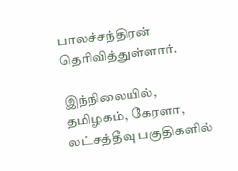பாலச்சந்திரன் தெரிவித்துள்ளார்.

இந்நிலையில், தமிழகம், கேரளா, லட்சத்தீவு பகுதிகளில்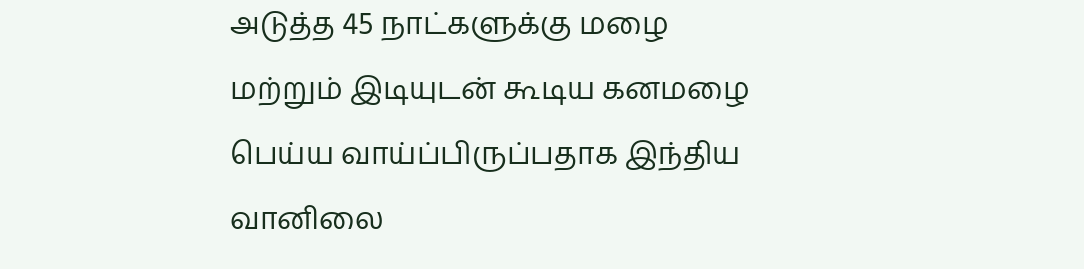அடுத்த 45 நாட்களுக்கு மழை மற்றும் இடியுடன் கூடிய கனமழை பெய்ய வாய்ப்பிருப்பதாக இந்திய வானிலை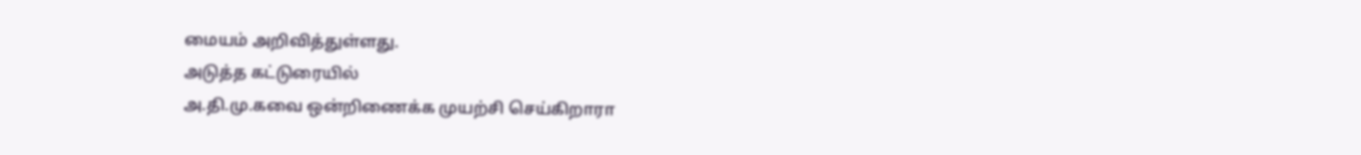மையம் அறிவித்துள்ளது.
அடுத்த கட்டுரையில்
அ.தி.மு.கவை ஒன்றிணைக்க முயற்சி செய்கிறாரா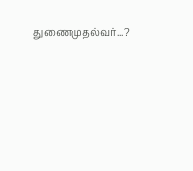துணைமுதல்வர்...?